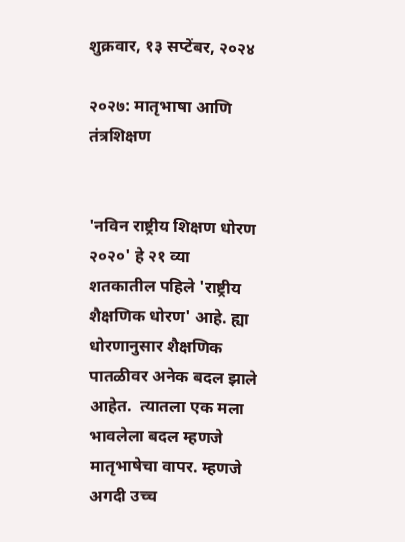शुक्रवार, १३ सप्टेंबर, २०२४

२०२७: मातृभाषा आणि तंत्रशिक्षण


'नविन राष्ट्रीय शिक्षण धोरण २०२०' हे २१ व्या शतकातील पहिले 'राष्ट्रीय शैक्षणिक धोरण' आहे. ह्या धोरणानुसार शैक्षणिक पातळीवर अनेक बदल झाले आहेत.  त्यातला एक मला भावलेला बदल म्हणजे मातृभाषेचा वापर. म्हणजे अगदी उच्च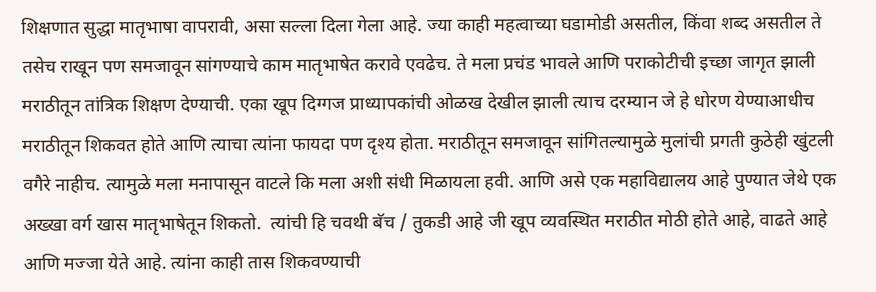शिक्षणात सुद्धा मातृभाषा वापरावी, असा सल्ला दिला गेला आहे. ज्या काही महत्वाच्या घडामोडी असतील, किंवा शब्द असतील ते तसेच राखून पण समजावून सांगण्याचे काम मातृभाषेत करावे एवढेच. ते मला प्रचंड भावले आणि पराकोटीची इच्छा जागृत झाली मराठीतून तांत्रिक शिक्षण देण्याची. एका खूप दिग्गज प्राध्यापकांची ओळख देखील झाली त्याच दरम्यान जे हे धोरण येण्याआधीच मराठीतून शिकवत होते आणि त्याचा त्यांना फायदा पण दृश्य होता. मराठीतून समजावून सांगितल्यामुळे मुलांची प्रगती कुठेही खुंटली वगैरे नाहीच. त्यामुळे मला मनापासून वाटले कि मला अशी संधी मिळायला हवी. आणि असे एक महाविद्यालय आहे पुण्यात जेथे एक अख्खा वर्ग खास मातृभाषेतून शिकतो.  त्यांची हि चवथी बॅच / तुकडी आहे जी खूप व्यवस्थित मराठीत मोठी होते आहे, वाढते आहे आणि मज्जा येते आहे. त्यांना काही तास शिकवण्याची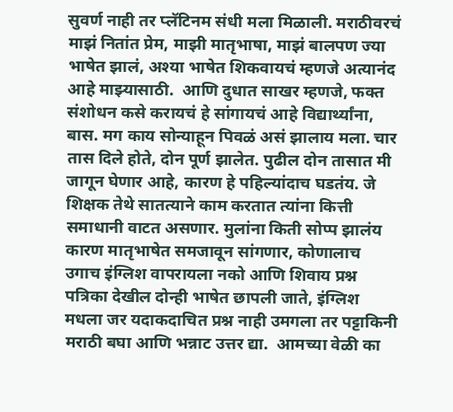सुवर्ण नाही तर प्लॅटिनम संधी मला मिळाली. मराठीवरचं माझं नितांत प्रेम, माझी मातृभाषा, माझं बालपण ज्या भाषेत झालं, अश्या भाषेत शिकवायचं म्हणजे अत्यानंद आहे माझ्यासाठी.  आणि दुधात साखर म्हणजे, फक्त संशोधन कसे करायचं हे सांगायचं आहे विद्यार्थ्यांना, बास. मग काय सोन्याहून पिवळं असं झालाय मला. चार तास दिले होते, दोन पूर्ण झालेत. पुढील दोन तासात मी जागून घेणार आहे, कारण हे पहिल्यांदाच घडतंय. जे शिक्षक तेथे सातत्याने काम करतात त्यांना कित्ती समाधानी वाटत असणार. मुलांना किती सोप्प झालंय कारण मातृभाषेत समजावून सांगणार, कोणालाच उगाच इंग्लिश वापरायला नको आणि शिवाय प्रश्न पत्रिका देखील दोन्ही भाषेत छापली जाते, इंग्लिश मधला जर यदाकदाचित प्रश्न नाही उमगला तर पट्टाकिनी मराठी बघा आणि भन्नाट उत्तर द्या.  आमच्या वेळी का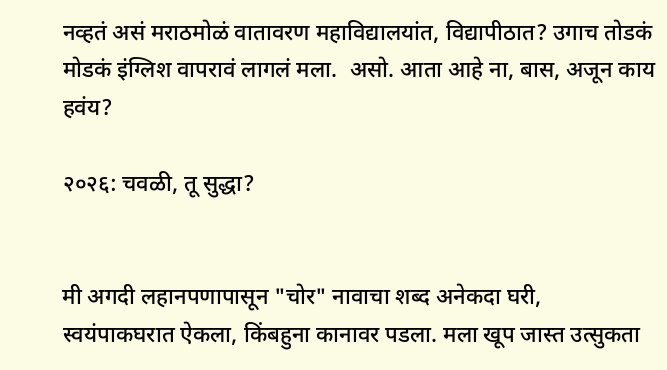नव्हतं असं मराठमोळं वातावरण महाविद्यालयांत, विद्यापीठात? उगाच तोडकं मोडकं इंग्लिश वापरावं लागलं मला.  असो. आता आहे ना, बास, अजून काय हवंय?

२०२६: चवळी, तू सुद्धा?


मी अगदी लहानपणापासून "चोर" नावाचा शब्द अनेकदा घरी, स्वयंपाकघरात ऐकला, किंबहुना कानावर पडला. मला खूप जास्त उत्सुकता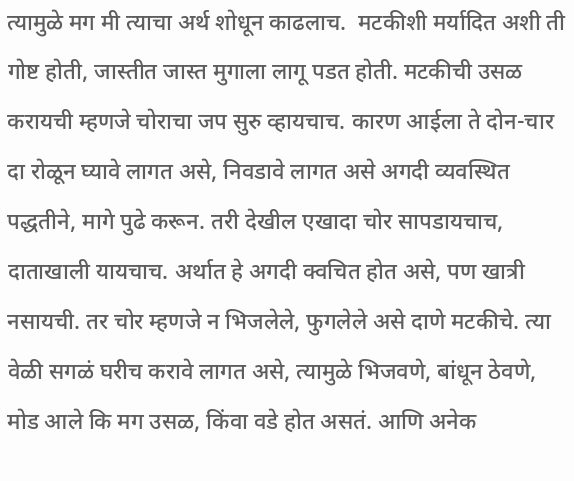त्यामुळे मग मी त्याचा अर्थ शोधून काढलाच.  मटकीशी मर्यादित अशी ती गोष्ट होती, जास्तीत जास्त मुगाला लागू पडत होती. मटकीची उसळ करायची म्हणजे चोराचा जप सुरु व्हायचाच. कारण आईला ते दोन-चार दा रोळून घ्यावे लागत असे, निवडावे लागत असे अगदी व्यवस्थित पद्धतीने, मागे पुढे करून. तरी देखील एखादा चोर सापडायचाच, दाताखाली यायचाच. अर्थात हे अगदी क्वचित होत असे, पण खात्री नसायची. तर चोर म्हणजे न भिजलेले, फुगलेले असे दाणे मटकीचे. त्या वेळी सगळं घरीच करावे लागत असे, त्यामुळे भिजवणे, बांधून ठेवणे, मोड आले कि मग उसळ, किंवा वडे होत असतं. आणि अनेक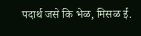पदार्थ जसे कि भेळ, मिसळ ई.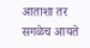आताशा तर सगळेच आयते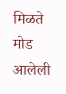मिळते मोड आलेली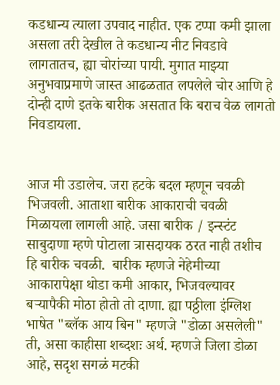कडधान्य त्याला उपवाद नाहीत. एक टप्पा कमी झाला असला तरी देखील ते कडधान्य नीट निवडावे लागतातच, ह्या चोरांच्या पायी. मुगात माझ्या अनुभवाप्रमाणे जास्त आढळतात लपलेले चोर आणि हे दोन्ही दाणे इतके बारीक असतात कि बराच वेळ लागतो निवडायला.


आज मी उडालेच. जरा हटके बदल म्हणून चवळी भिजवली. आताशा बारीक आकाराची चवळी मिळायला लागली आहे. जसा बारीक / इन्स्टंट साबुदाणा म्हणे पोटाला त्रासदायक ठरत नाही तशीच हि बारीक चवळी.  बारीक म्हणजे नेहेमीच्या आकारापेक्षा थोडा कमी आकार, भिजवल्यावर बऱ्यापैकी मोठा होतो तो दाणा. ह्या पठ्ठीला इंग्लिश भाषेत "ब्लॅक आय बिन" म्हणजे "डोळा असलेली" ती, असा काहीसा शब्दशः अर्थ. म्हणजे जिला डोळा आहे, सदृश सगळं मटकी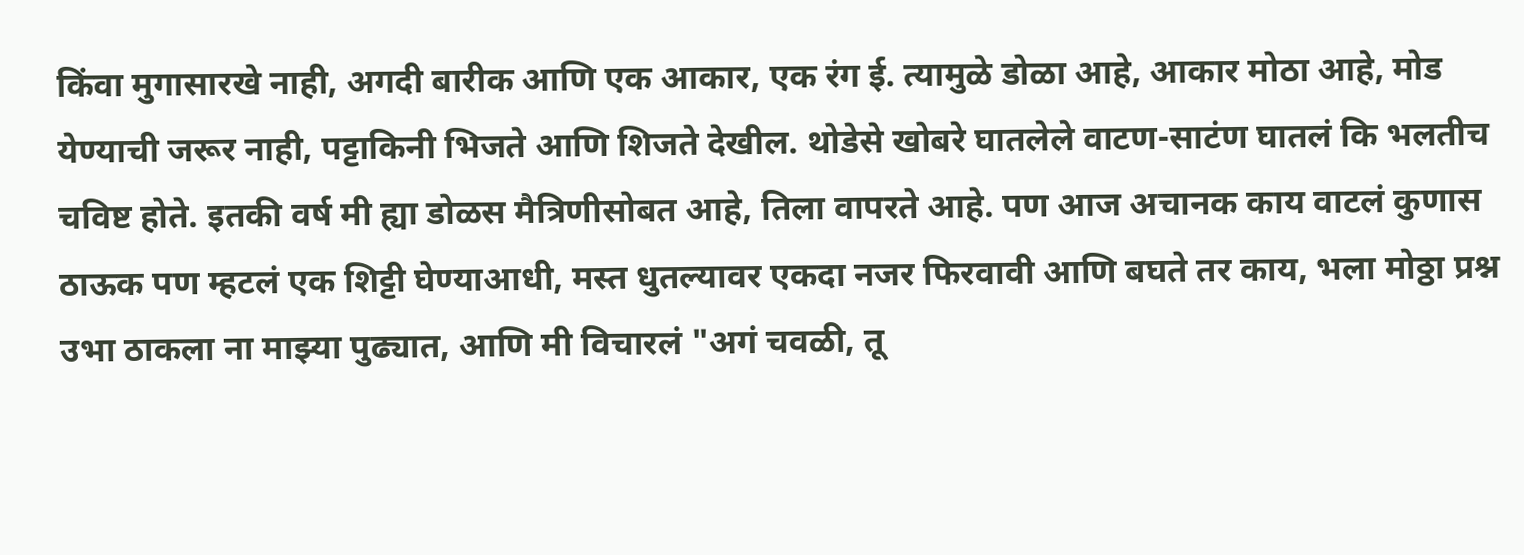किंवा मुगासारखे नाही, अगदी बारीक आणि एक आकार, एक रंग ई. त्यामुळे डोळा आहे, आकार मोठा आहे, मोड येण्याची जरूर नाही, पट्टाकिनी भिजते आणि शिजते देखील. थोडेसे खोबरे घातलेले वाटण-साटंण घातलं कि भलतीच चविष्ट होते. इतकी वर्ष मी ह्या डोळस मैत्रिणीसोबत आहे, तिला वापरते आहे. पण आज अचानक काय वाटलं कुणास ठाऊक पण म्हटलं एक शिट्टी घेण्याआधी, मस्त धुतल्यावर एकदा नजर फिरवावी आणि बघते तर काय, भला मोठ्ठा प्रश्न उभा ठाकला ना माझ्या पुढ्यात, आणि मी विचारलं "अगं चवळी, तू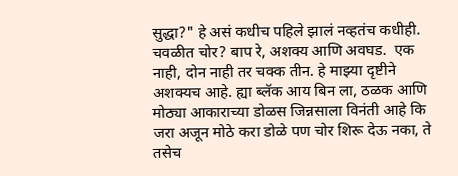सुद्धा?" हे असं कधीच पहिले झालं नव्हतंच कधीही. चवळीत चोर? बाप रे, अशक्य आणि अवघड.  एक नाही, दोन नाही तर चक्क तीन. हे माझ्या दृष्टीने अशक्यच आहे. ह्या ब्लॅक आय बिन ला, ठळक आणि मोठ्या आकाराच्या डोळस जिन्नसाला विनंती आहे कि जरा अजून मोठे करा डोळे पण चोर शिरू देऊ नका, ते तसेच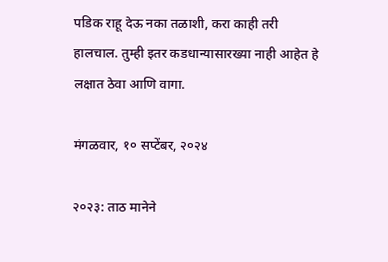पडिक राहू देऊ नका तळाशी, करा काही तरी हालचाल. तुम्ही इतर कडधान्यासारख्या नाही आहेत हे लक्षात ठेवा आणि वागा.

मंगळवार, १० सप्टेंबर, २०२४

२०२३: ताठ मानेने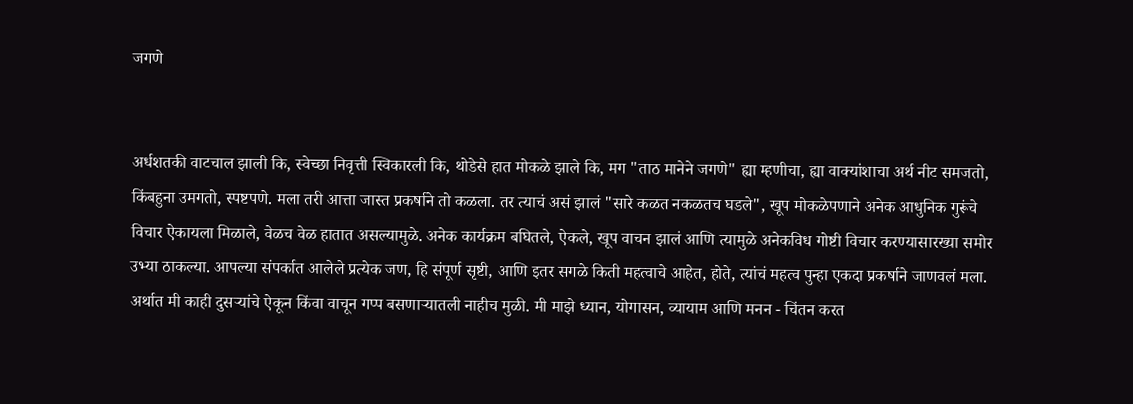जगणे


अर्धशतकी वाटचाल झाली कि, स्वेच्छा निवृत्ती स्विकारली कि, थोडेसे हात मोकळे झाले कि, मग "ताठ मानेने जगणे" ह्या म्हणीचा, ह्या वाक्यांशाचा अर्थ नीट समजतो, किंबहुना उमगतो, स्पष्टपणे. मला तरी आत्ता जास्त प्रकर्षाने तो कळला. तर त्याचं असं झालं "सारे कळत नकळतच घडले", खूप मोकळेपणाने अनेक आधुनिक गुरूंचे विचार ऐकायला मिळाले, वेळच वेळ हातात असल्यामुळे. अनेक कार्यक्रम बघितले, ऐकले, खूप वाचन झालं आणि त्यामुळे अनेकविध गोष्टी विचार करण्यासारख्या समोर उभ्या ठाकल्या. आपल्या संपर्कात आलेले प्रत्येक जण, हि संपूर्ण सृष्टी, आणि इतर सगळे किती महत्वाचे आहेत, होते, त्यांचं महत्व पुन्हा एकदा प्रकर्षाने जाणवलं मला. अर्थात मी काही दुसऱ्यांचे ऐकून किंवा वाचून गप्प बसणाऱ्यातली नाहीच मुळी. मी माझे ध्यान, योगासन, व्यायाम आणि मनन - चिंतन करत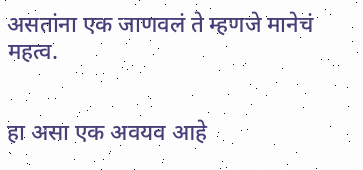असतांना एक जाणवलं ते म्हणजे मानेचं महत्व.


हा असा एक अवयव आहे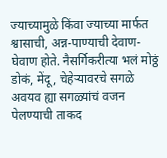ज्याच्यामुळे किंवा ज्याच्या मार्फत श्वासाची, अन्न-पाण्याची देवाण-घेवाण होते. नैसर्गिकरीत्या भलं मोठ्ठं डोकं, मेंदू, चेहेऱ्यावरचे सगळे अवयव ह्या सगळ्यांचं वजन पेलण्याची ताकद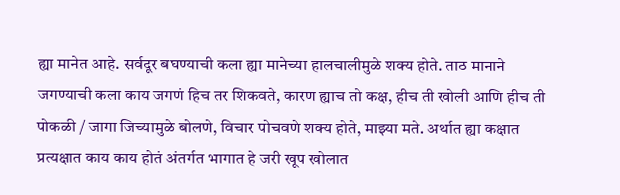ह्या मानेत आहे. सर्वदूर बघण्याची कला ह्या मानेच्या हालचालीमुळे शक्य होते. ताठ मानाने जगण्याची कला काय जगणं हिच तर शिकवते, कारण ह्याच तो कक्ष, हीच ती खोली आणि हीच ती पोकळी / जागा जिच्यामुळे बोलणे, विचार पोचवणे शक्य होते, माझ्या मते. अर्थात ह्या कक्षात प्रत्यक्षात काय काय होतं अंतर्गत भागात हे जरी खूप खोलात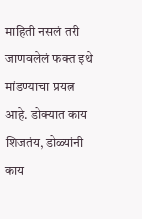माहिती नसलं तरी जाणवलेलं फक्त इथे मांडण्याचा प्रयत्न आहे. डोक्यात काय शिजतंय, डोळ्यांनी काय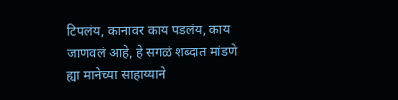टिपलंय, कानावर काय पडलंय, काय जाणवलं आहे, हे सगळं शब्दात मांडणे ह्या मानेच्या साहाय्याने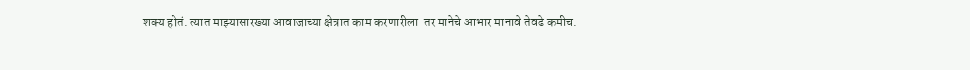शक्य होतं. त्यात माझ्यासारख्या आवाजाच्या क्षेत्रात काम करणारीला  तर मानेचे आभार मानावे तेवढे कमीच.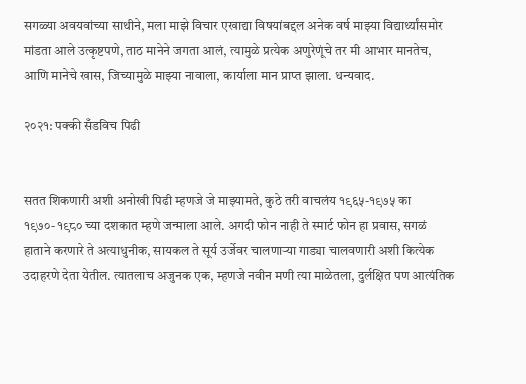सगळ्या अवयवांच्या साथीने, मला माझे विचार एखाद्या विषयांबद्दल अनेक वर्ष माझ्या विद्यार्थ्यांसमोर मांडता आले उत्कृष्टपणे, ताठ मानेने जगता आलं, त्यामुळे प्रत्येक अणुरेणूंचे तर मी आभार मानतेच, आणि मानेचे खास, जिच्यामुळे माझ्या नावाला, कार्याला मान प्राप्त झाला. धन्यवाद.

२०२१: पक्की सँडविच पिढी


सतत शिकणारी अशी अनोखी पिढी म्हणजे जे माझ्यामते, कुठे तरी वाचलंय १९६५-१९७५ का १९७०-१९८० च्या दशकात म्हणे जन्माला आले. अगदी फोन नाही ते स्मार्ट फोन हा प्रवास, सगळं हाताने करणारे ते अत्याधुनीक, सायकल ते सूर्य उर्जेवर चालणाऱ्या गाड्या चालवणारी अशी कित्येक उदाहरणे देता येतील. त्यातलाच अजुनक एक, म्हणजे नवीन मणी त्या माळेतला, दुर्लक्षित पण आत्यंतिक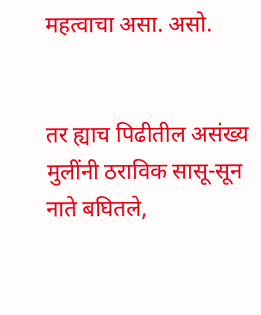महत्वाचा असा. असो.


तर ह्याच पिढीतील असंख्य मुलींनी ठराविक सासू-सून नाते बघितले,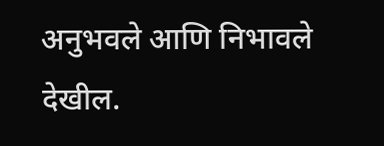अनुभवले आणि निभावले देखील.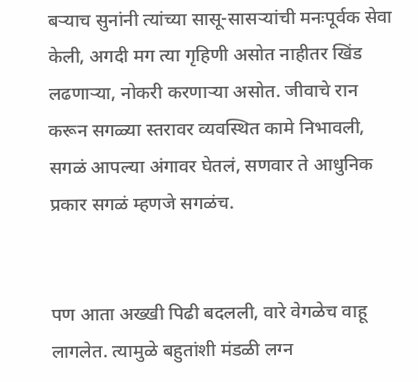बऱ्याच सुनांनी त्यांच्या सासू-सासऱ्यांची मनःपूर्वक सेवा केली, अगदी मग त्या गृहिणी असोत नाहीतर खिंड लढणाऱ्या, नोकरी करणाऱ्या असोत. जीवाचे रान करून सगळ्या स्तरावर व्यवस्थित कामे निभावली, सगळं आपल्या अंगावर घेतलं, सणवार ते आधुनिक प्रकार सगळं म्हणजे सगळंच.


पण आता अख्खी पिढी बदलली, वारे वेगळेच वाहू लागलेत. त्यामुळे बहुतांशी मंडळी लग्न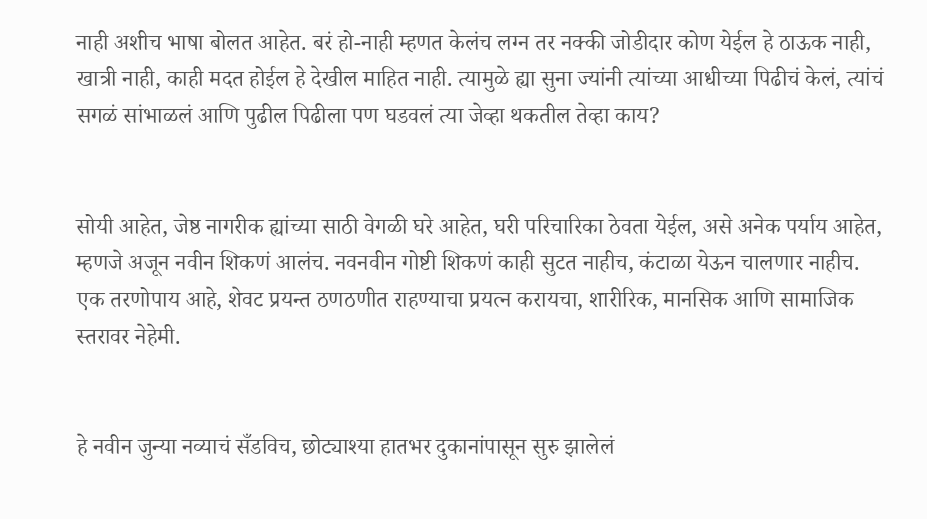नाही अशीच भाषा बोलत आहेत. बरं हो-नाही म्हणत केलंच लग्न तर नक्की जोडीदार कोण येईल हे ठाऊक नाही, खात्री नाही, काही मदत होईल हे देखील माहित नाही. त्यामुळे ह्या सुना ज्यांनी त्यांच्या आधीच्या पिढीचं केलं, त्यांचं सगळं सांभाळलं आणि पुढील पिढीला पण घडवलं त्या जेव्हा थकतील तेव्हा काय?


सोयी आहेत, जेष्ठ नागरीक ह्यांच्या साठी वेगळी घरे आहेत, घरी परिचारिका ठेवता येईल, असे अनेक पर्याय आहेत, म्हणजे अजून नवीन शिकणं आलंच. नवनवीन गोष्टी शिकणं काही सुटत नाहीच, कंटाळा येऊन चालणार नाहीच. एक तरणोपाय आहे, शेवट प्रयन्त ठणठणीत राहण्याचा प्रयत्न करायचा, शारीरिक, मानसिक आणि सामाजिक स्तरावर नेहेमी.


हे नवीन जुन्या नव्याचं सँडविच, छोट्याश्या हातभर दुकानांपासून सुरु झालेलं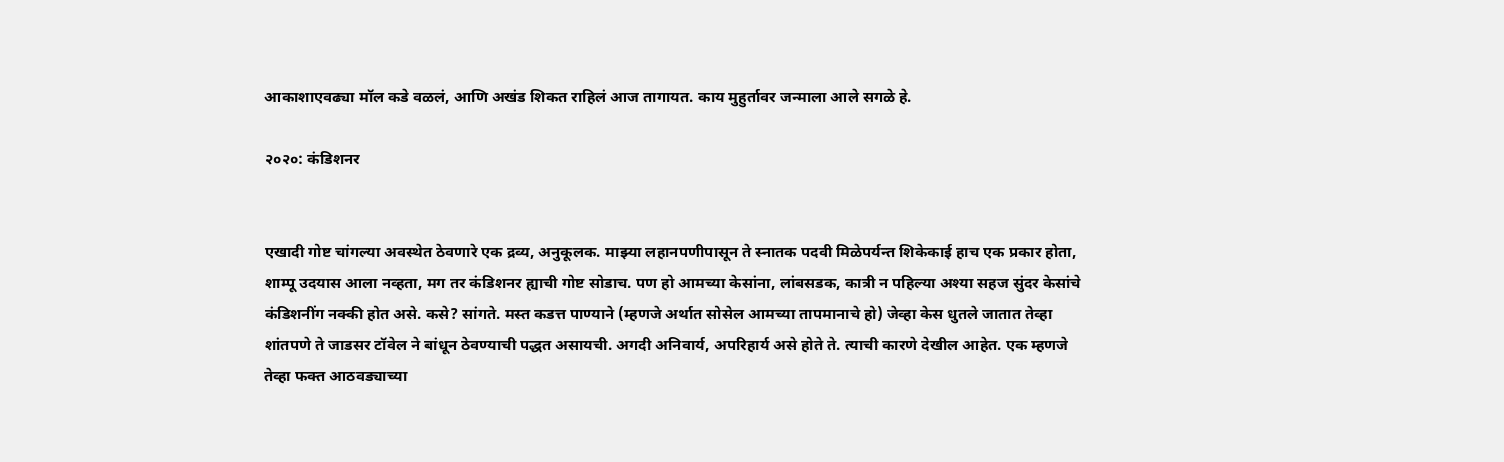आकाशाएवढ्या मॉल कडे वळलं, आणि अखंड शिकत राहिलं आज तागायत. काय मुहुर्तावर जन्माला आले सगळे हे.

२०२०: कंडिशनर


एखादी गोष्ट चांगल्या अवस्थेत ठेवणारे एक द्रव्य, अनुकूलक. माझ्या लहानपणीपासून ते स्नातक पदवी मिळेपर्यन्त शिकेकाई हाच एक प्रकार होता, शाम्पू उदयास आला नव्हता, मग तर कंडिशनर ह्याची गोष्ट सोडाच. पण हो आमच्या केसांना, लांबसडक, कात्री न पहिल्या अश्या सहज सुंदर केसांचे कंडिशनींग नक्की होत असे. कसे? सांगते. मस्त कडत्त पाण्याने (म्हणजे अर्थात सोसेल आमच्या तापमानाचे हो) जेव्हा केस धुतले जातात तेव्हा शांतपणे ते जाडसर टॉवेल ने बांधून ठेवण्याची पद्धत असायची. अगदी अनिवार्य, अपरिहार्य असे होते ते. त्याची कारणे देखील आहेत. एक म्हणजे तेव्हा फक्त आठवड्याच्या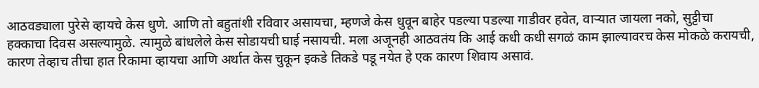आठवड्याला पुरेसे व्हायचे केस धुणे. आणि तो बहुतांशी रविवार असायचा, म्हणजे केस धुवून बाहेर पडल्या पडल्या गाडीवर हवेत, वाऱ्यात जायला नको, सुट्टीचा हक्काचा दिवस असल्यामुळे. त्यामुळे बांधलेले केस सोडायची घाई नसायची. मला अजूनही आठवतंय कि आई कधी कधी सगळं काम झाल्यावरच केस मोकळे करायची, कारण तेव्हाच तीचा हात रिकामा व्हायचा आणि अर्थात केस चुकून इकडे तिकडे पडू नयेत हे एक कारण शिवाय असावं.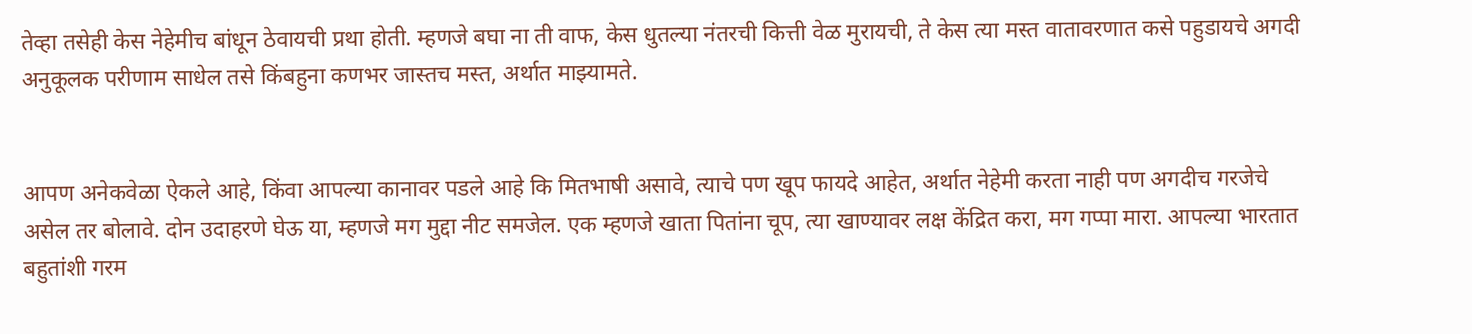तेव्हा तसेही केस नेहेमीच बांधून ठेवायची प्रथा होती. म्हणजे बघा ना ती वाफ, केस धुतल्या नंतरची कित्ती वेळ मुरायची, ते केस त्या मस्त वातावरणात कसे पहुडायचे अगदी अनुकूलक परीणाम साधेल तसे किंबहुना कणभर जास्तच मस्त, अर्थात माझ्यामते.


आपण अनेकवेळा ऐकले आहे, किंवा आपल्या कानावर पडले आहे कि मितभाषी असावे, त्याचे पण खूप फायदे आहेत, अर्थात नेहेमी करता नाही पण अगदीच गरजेचे असेल तर बोलावे. दोन उदाहरणे घेऊ या, म्हणजे मग मुद्दा नीट समजेल. एक म्हणजे खाता पितांना चूप, त्या खाण्यावर लक्ष केंद्रित करा, मग गप्पा मारा. आपल्या भारतात बहुतांशी गरम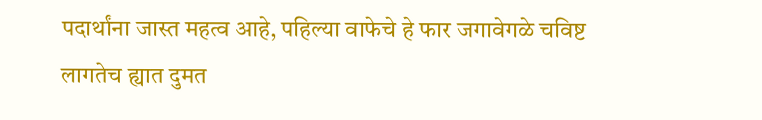पदार्थांना जास्त महत्व आहे, पहिल्या वाफेचे हे फार जगावेगळे चविष्ट लागतेच ह्यात दुमत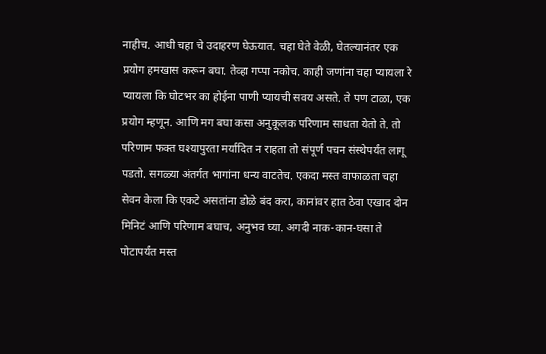नाहीच. आधी चहा चे उदाहरण घेऊयात. चहा घेते वेळी, घेतल्यानंतर एक प्रयोग हमखास करून बघा. तेव्हा गप्पा नकोच. काही जणांना चहा प्यायला रे प्यायला कि घोटभर का होईना पाणी प्यायची सवय असते. ते पण टाळा, एक प्रयोग म्हणून. आणि मग बघा कसा अनुकूलक परिणाम साधता येतो ते. तो परिणाम फक्त घश्यापुरता मर्यादित न राहता तो संपूर्ण पचन संस्थेपर्यंत लागू पडतो. सगळ्या अंतर्गत भागांना धन्य वाटतेच. एकदा मस्त वाफाळता चहा सेवन केला कि एकटे असतांना डोळे बंद करा, कानांवर हात ठेवा एखाद दोन मिनिटं आणि परिणाम बघाच, अनुभव घ्या. अगदी नाक-कान-घसा ते पोटापर्यंत मस्त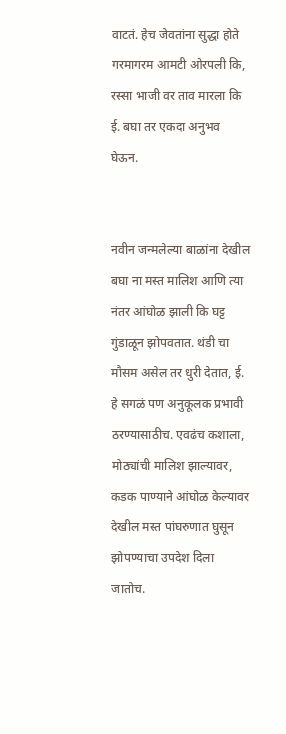वाटतं. हेच जेवतांना सुद्धा होते गरमागरम आमटी ओरपली कि, रस्सा भाजी वर ताव मारला कि ई. बघा तर एकदा अनुभव घेऊन.


नवीन जन्मलेल्या बाळांना देखील बघा ना मस्त मालिश आणि त्या नंतर आंघोळ झाली कि घट्ट गुंडाळून झोपवतात. थंडी चा मौसम असेल तर धुरी देतात, ई. हे सगळं पण अनुकूलक प्रभावी ठरण्यासाठीच. एवढंच कशाला, मोठ्यांची मालिश झाल्यावर, कडक पाण्याने आंघोळ केल्यावर देखील मस्त पांघरुणात घुसून झोपण्याचा उपदेश दिला जातोच.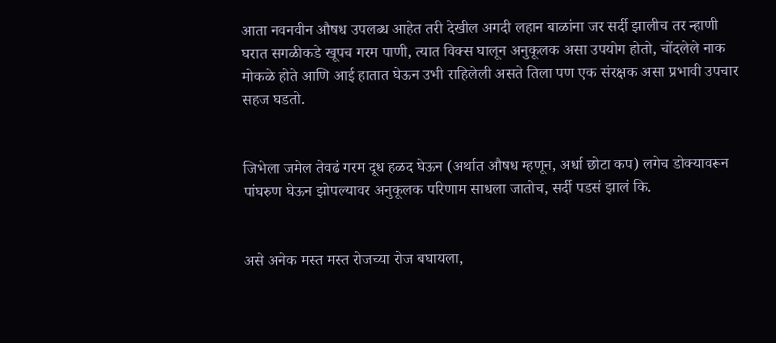आता नवनवीन औषध उपलब्ध आहेत तरी देखील अगदी लहान बाळांना जर सर्दी झालीच तर न्हाणी घरात सगळीकडे खूपच गरम पाणी, त्यात विक्स घालून अनुकूलक असा उपयोग होतो, चोंदलेले नाक मोकळे होते आणि आई हातात घेऊन उभी राहिलेली असते तिला पण एक संरक्षक असा प्रभावी उपचार सहज घडतो.


जिभेला जमेल तेवढं गरम दूध हळद घेऊन (अर्थात औषध म्हणून, अर्धा छोटा कप) लगेच डोक्यावरून पांघरुण घेऊन झोपल्यावर अनुकूलक परिणाम साधला जातोच, सर्दी पडसं झालं कि.


असे अनेक मस्त मस्त रोजच्या रोज बघायला,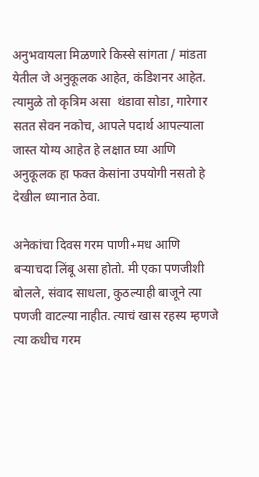अनुभवायला मिळणारे किस्से सांगता / मांडता येतील जे अनुकूलक आहेत, कंडिशनर आहेत. त्यामुळे तो कृत्रिम असा  थंडावा सोडा, गारेगार सतत सेवन नकोच, आपले पदार्थ आपल्याला जास्त योग्य आहेत हे लक्षात घ्या आणि अनुकूलक हा फक्त केसांना उपयोगी नसतो हे देखील ध्यानात ठेवा.

अनेकांचा दिवस गरम पाणी+मध आणि बऱ्याचदा लिंबू असा होतो. मी एका पणजीशी बोलले, संवाद साधला, कुठल्याही बाजूने त्या पणजी वाटल्या नाहीत. त्याचं खास रहस्य म्हणजे त्या कधीच गरम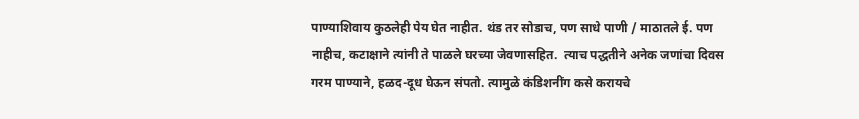पाण्याशिवाय कुठलेही पेय घेत नाहीत. थंड तर सोडाच, पण साधे पाणी / माठातले ई. पण नाहीच, कटाक्षाने त्यांनी ते पाळले घरच्या जेवणासहित.  त्याच पद्धतीने अनेक जणांचा दिवस गरम पाण्याने, हळद-दूध घेऊन संपतो. त्यामुळे कंडिशनींग कसे करायचे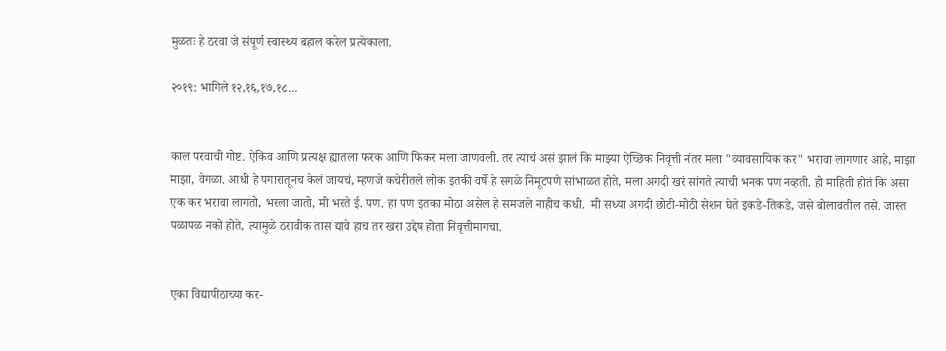मुळतः हे ठरवा जे संपूर्ण स्वास्थ्य बहाल करेल प्रत्येकाला.

२०१९: भागिले १२,१६,१७,१८...


काल परवाची गोष्ट. ऐकिव आणि प्रत्यक्ष ह्यातला फरक आणि फिकर मला जाणवली. तर त्याचं असं झालं कि माझ्या ऐच्छिक निवृत्ती नंतर मला "व्यावसायिक कर" भरावा लागणार आहे, माझा माझा, वेगळा. आधी हे पगारातूनच केलं जायचं, म्हणजे कचेरीतले लोक इतकी वर्षे हे सगळे निमूटपणे सांभाळत होते, मला अगदी खरं सांगते त्याची भनक पण नव्हती. हो माहिती होतं कि असा एक कर भरावा लागतो, भरला जातो, मी भरते ई. पण. हा पण इतका मोठा असेल हे समजले नाहीच कधी.  मी सध्या अगदी छोटी-मोठी सेशन घेते इकडे-तिकडे, जसे बोलावतील तसे. जास्त पळापळ नको होते, त्यामुळे ठरावीक तास द्यावे हाच तर खरा उद्देष होता निवृत्तीमागचा.


एका विद्यापीठाच्या कर-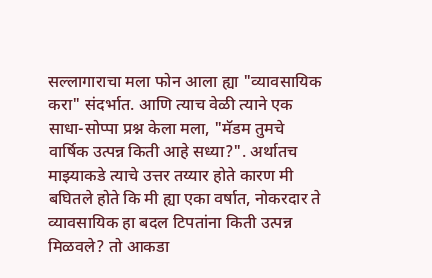सल्लागाराचा मला फोन आला ह्या "व्यावसायिक करा" संदर्भात. आणि त्याच वेळी त्याने एक साधा-सोप्पा प्रश्न केला मला, "मॅडम तुमचे वार्षिक उत्पन्न किती आहे सध्या?". अर्थातच माझ्याकडे त्याचे उत्तर तय्यार होते कारण मी बघितले होते कि मी ह्या एका वर्षात, नोकरदार ते व्यावसायिक हा बदल टिपतांना किती उत्पन्न मिळवले? तो आकडा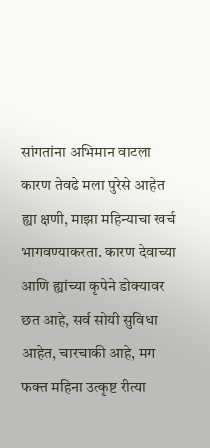सांगतांना अभिमान वाटला कारण तेवढे मला पुरेसे आहेत ह्या क्षणी, माझा महिन्याचा खर्च भागवण्याकरता. कारण देवाच्या आणि ह्यांच्या कृपेने डोक्यावर छत आहे, सर्व सोयी सुविधा आहेत, चारचाकी आहे, मग फक्त महिना उत्कृष्ट रीत्या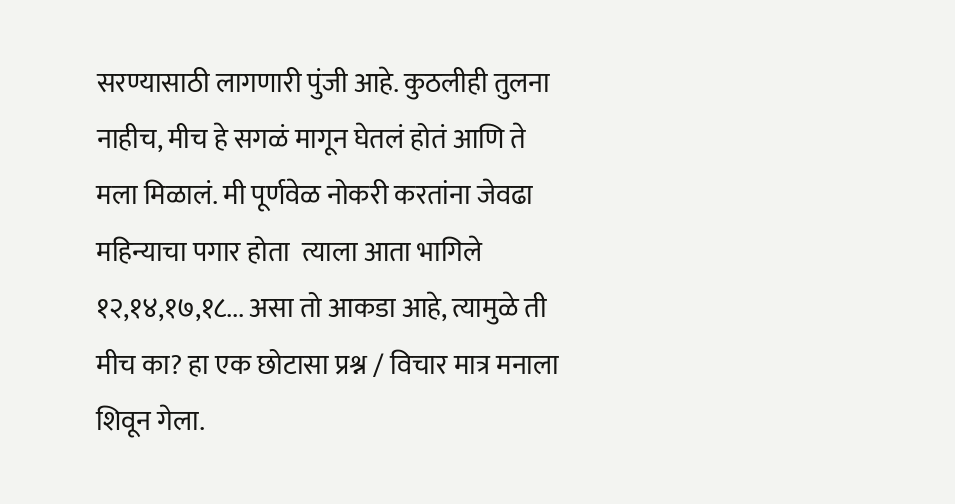सरण्यासाठी लागणारी पुंजी आहे. कुठलीही तुलना नाहीच, मीच हे सगळं मागून घेतलं होतं आणि ते मला मिळालं. मी पूर्णवेळ नोकरी करतांना जेवढा महिन्याचा पगार होता  त्याला आता भागिले १२,१४,१७,१८... असा तो आकडा आहे, त्यामुळे ती मीच का? हा एक छोटासा प्रश्न / विचार मात्र मनाला शिवून गेला.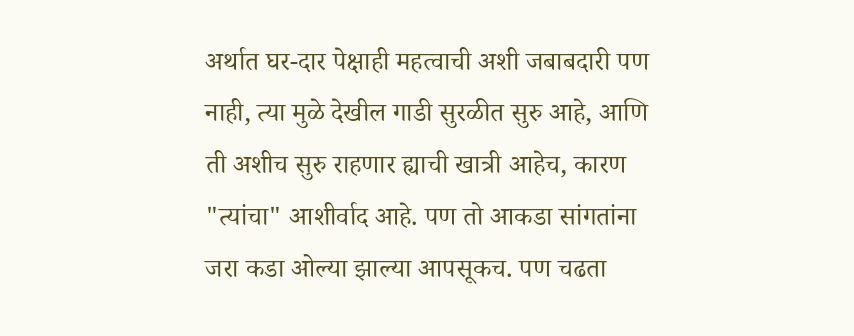अर्थात घर-दार पेक्षाही महत्वाची अशी जबाबदारी पण नाही, त्या मुळे देखील गाडी सुरळीत सुरु आहे, आणि ती अशीच सुरु राहणार ह्याची खात्री आहेच, कारण "त्यांचा" आशीर्वाद आहे. पण तो आकडा सांगतांना जरा कडा ओल्या झाल्या आपसूकच. पण चढता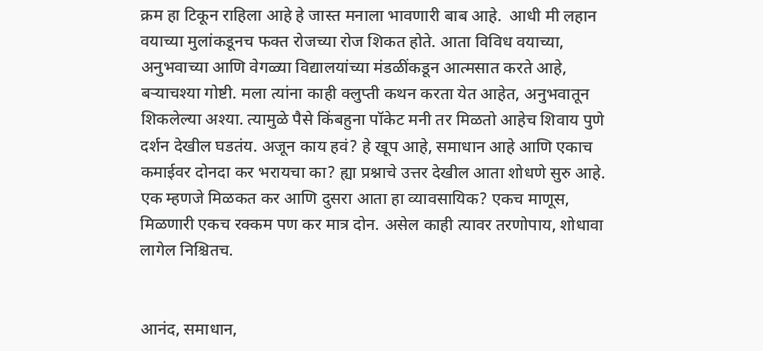क्रम हा टिकून राहिला आहे हे जास्त मनाला भावणारी बाब आहे.  आधी मी लहान वयाच्या मुलांकडूनच फक्त रोजच्या रोज शिकत होते. आता विविध वयाच्या, अनुभवाच्या आणि वेगळ्या विद्यालयांच्या मंडळींकडून आत्मसात करते आहे, बऱ्याचश्या गोष्टी. मला त्यांना काही क्लुप्ती कथन करता येत आहेत, अनुभवातून शिकलेल्या अश्या. त्यामुळे पैसे किंबहुना पॉकेट मनी तर मिळतो आहेच शिवाय पुणे दर्शन देखील घडतंय. अजून काय हवं? हे खूप आहे, समाधान आहे आणि एकाच कमाईवर दोनदा कर भरायचा का? ह्या प्रश्नाचे उत्तर देखील आता शोधणे सुरु आहे.  एक म्हणजे मिळकत कर आणि दुसरा आता हा व्यावसायिक? एकच माणूस, मिळणारी एकच रक्कम पण कर मात्र दोन. असेल काही त्यावर तरणोपाय, शोधावा लागेल निश्चितच.


आनंद, समाधान,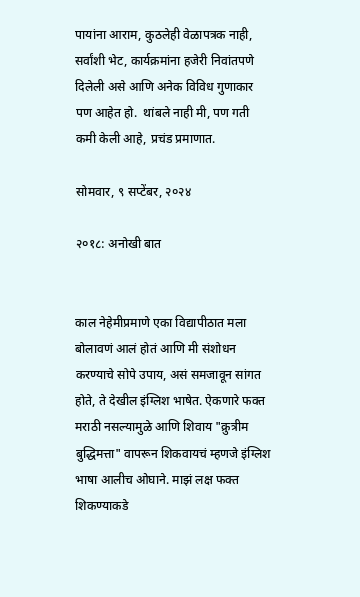पायांना आराम, कुठलेही वेळापत्रक नाही, सर्वांशी भेट, कार्यक्रमांना हजेरी निवांतपणे दिलेली असे आणि अनेक विविध गुणाकार पण आहेत हो.  थांबले नाही मी, पण गती कमी केली आहे, प्रचंड प्रमाणात.

सोमवार, ९ सप्टेंबर, २०२४

२०१८: अनोखी बात


काल नेहेमीप्रमाणे एका विद्यापीठात मला बोलावणं आलं होतं आणि मी संशोधन करण्याचे सोपे उपाय, असं समजावून सांगत होते, ते देखील इंग्लिश भाषेत. ऐकणारे फक्त मराठी नसल्यामुळे आणि शिवाय "क्रुत्रीम बुद्धिमत्ता" वापरून शिकवायचं म्हणजे इंग्लिश भाषा आलीच ओघाने. माझं लक्ष फक्त शिकण्याकडे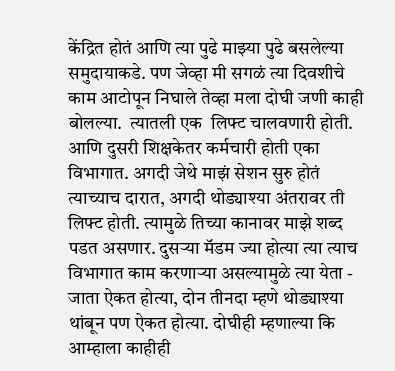केंद्रित होतं आणि त्या पुढे माझ्या पुढे बसलेल्या समुदायाकडे. पण जेव्हा मी सगळं त्या दिवशीचे काम आटोपून निघाले तेव्हा मला दोघी जणी काही बोलल्या.  त्यातली एक  लिफ्ट चालवणारी होती. आणि दुसरी शिक्षकेतर कर्मचारी होती एका विभागात. अगदी जेथे माझं सेशन सुरु होतं त्याच्याच दारात, अगदी थोड्याश्या अंतरावर ती लिफ्ट होती. त्यामुळे तिच्या कानावर माझे शब्द पडत असणार. दुसऱ्या मॅडम ज्या होत्या त्या त्याच विभागात काम करणाऱ्या असल्यामुळे त्या येता - जाता ऐकत होत्या, दोन तीनदा म्हणे थोड्याश्या थांबून पण ऐकत होत्या. दोघीही म्हणाल्या कि आम्हाला काहीही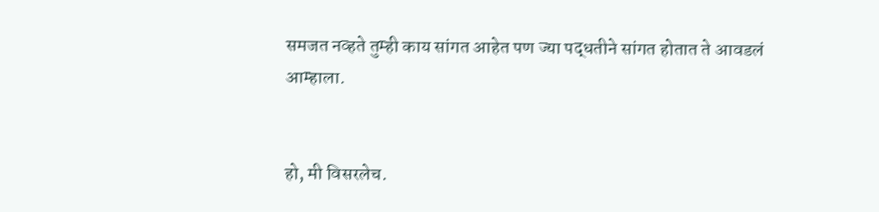समजत नव्हते तुम्ही काय सांगत आहेत पण ज्या पद्धतीने सांगत होतात ते आवडलं आम्हाला.


हो, मी विसरलेच.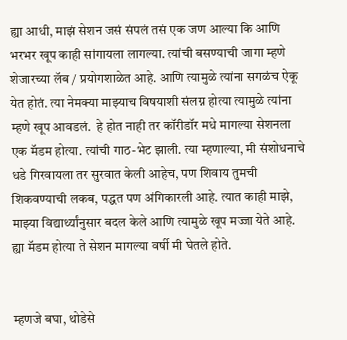ह्या आधी, माझं सेशन जसं संपलं तसं एक जण आल्या कि आणि भरभर खूप काही सांगायला लागल्या. त्यांची बसण्याची जागा म्हणे शेजारच्या लॅब / प्रयोगशाळेत आहे. आणि त्यामुळे त्यांना सगळंच ऐकू येत होतं. त्या नेमक्या माझ्याच विषयाशी संलग्न होत्या त्यामुळे त्यांना म्हणे खूप आवडलं.  हे होत नाही तर कॉरीडॉर मधे मागल्या सेशनला एक मॅडम होत्या. त्यांची गाठ-भेट झाली. त्या म्हणाल्या, मी संशोधनाचे धडे गिरवायला तर सुरवात केली आहेच, पण शिवाय तुमची शिकवण्याची लकब, पद्धत पण अंगिकारली आहे. त्यात काही माझे, माझ्या विद्यार्थ्यांनुसार बदल केले आणि त्यामुळे खूप मज्जा येते आहे.  ह्या मॅडम होत्या ते सेशन मागल्या वर्षी मी घेतले होते.


म्हणजे बघा, थोडेसे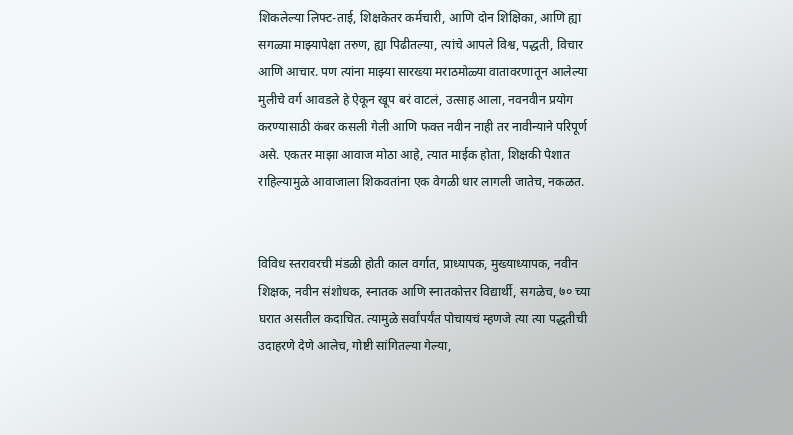शिकलेल्या लिफ्ट-ताई, शिक्षकेतर कर्मचारी, आणि दोन शिक्षिका, आणि ह्या सगळ्या माझ्यापेक्षा तरुण, ह्या पिढीतल्या, त्यांचे आपले विश्व, पद्धती, विचार आणि आचार. पण त्यांना माझ्या सारख्या मराठमोळ्या वातावरणातून आलेल्या मुलीचे वर्ग आवडले हे ऐकून खूप बरं वाटलं, उत्साह आला, नवनवीन प्रयोग करण्यासाठी कंबर कसली गेली आणि फक्त नवीन नाही तर नावीन्याने परिपूर्ण असे. एकतर माझा आवाज मोठा आहे, त्यात माईक होता, शिक्षकी पेशात राहिल्यामुळे आवाजाला शिकवतांना एक वेगळी धार लागली जातेच, नकळत.


विविध स्तरावरची मंडळी होती काल वर्गात, प्राध्यापक, मुख्याध्यापक, नवीन शिक्षक, नवीन संशोधक, स्नातक आणि स्नातकोत्तर विद्यार्थी, सगळेच, ७० च्या घरात असतील कदाचित. त्यामुळे सर्वांपर्यंत पोचायचं म्हणजे त्या त्या पद्धतीची उदाहरणे देणे आलेच, गोष्टी सांगितल्या गेल्या,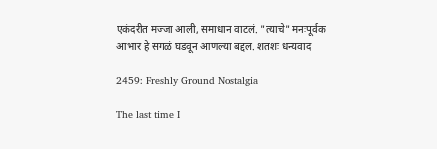एकंदरीत मज्जा आली, समाधान वाटलं. "त्याचे" मनःपूर्वक आभार हे सगळं घडवून आणल्या बद्दल. शतशः धन्यवाद

2459: Freshly Ground Nostalgia

The last time I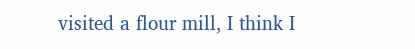visited a flour mill, I think I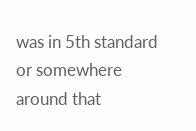was in 5th standard or somewhere around that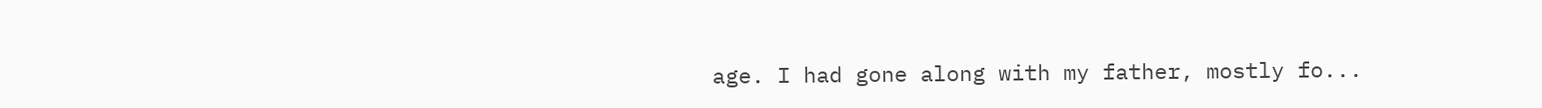age. I had gone along with my father, mostly fo...